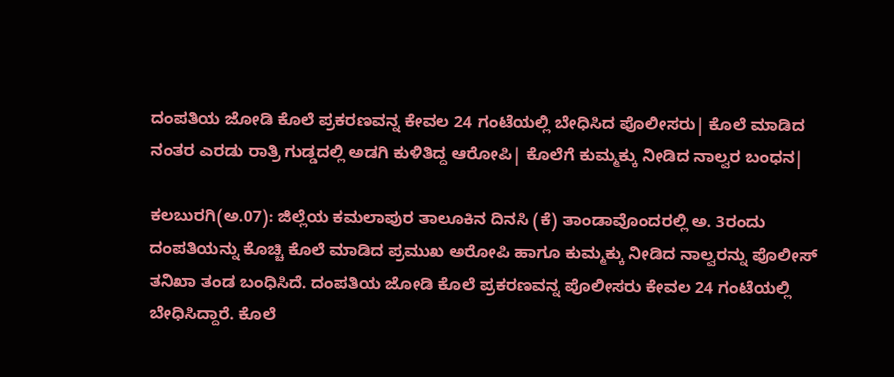ದಂಪತಿಯ ಜೋಡಿ ಕೊಲೆ ಪ್ರಕರಣವನ್ನ ಕೇವಲ 24 ಗಂಟೆಯಲ್ಲಿ ಬೇಧಿಸಿದ ಪೊಲೀಸರು| ಕೊಲೆ ಮಾಡಿದ ನಂತರ ಎರಡು ರಾತ್ರಿ ಗುಡ್ಡದಲ್ಲಿ ಅಡಗಿ ಕುಳಿತಿದ್ದ ಆರೋಪಿ| ಕೊಲೆಗೆ ಕುಮ್ಮಕ್ಕು ನೀಡಿದ ನಾಲ್ವರ ಬಂಧನ|

ಕಲಬುರಗಿ(ಅ.07): ಜಿಲ್ಲೆಯ ಕಮಲಾಪುರ ತಾಲೂಕಿನ ದಿನಸಿ (ಕೆ) ತಾಂಡಾವೊಂದರಲ್ಲಿ ಅ. 3ರಂದು ದಂಪತಿಯನ್ನು ಕೊಚ್ಚಿ ಕೊಲೆ ಮಾಡಿದ ಪ್ರಮುಖ ಅರೋಪಿ ಹಾಗೂ ಕುಮ್ಮಕ್ಕು ನೀಡಿದ ನಾಲ್ವರನ್ನು ಪೊಲೀಸ್‌ ತನಿಖಾ ತಂಡ ಬಂಧಿಸಿದೆ. ದಂಪತಿಯ ಜೋಡಿ ಕೊಲೆ ಪ್ರಕರಣವನ್ನ ಪೊಲೀಸರು ಕೇವಲ 24 ಗಂಟೆಯಲ್ಲಿ ಬೇಧಿಸಿದ್ದಾರೆ. ಕೊಲೆ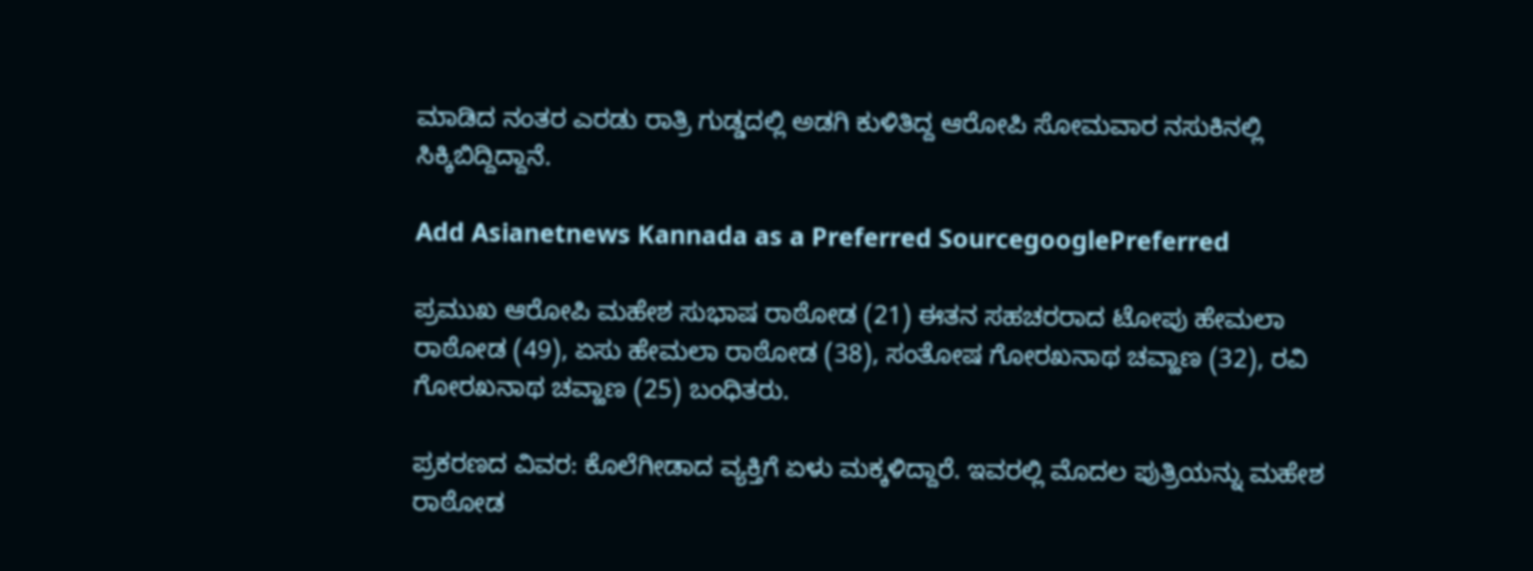ಮಾಡಿದ ನಂತರ ಎರಡು ರಾತ್ರಿ ಗುಡ್ಡದಲ್ಲಿ ಅಡಗಿ ಕುಳಿತಿದ್ದ ಆರೋಪಿ ಸೋಮವಾರ ನಸುಕಿನಲ್ಲಿ ಸಿಕ್ಕಿಬಿದ್ದಿದ್ದಾನೆ.

Add Asianetnews Kannada as a Preferred SourcegooglePreferred

ಪ್ರಮುಖ ಆರೋಪಿ ಮಹೇಶ ಸುಭಾಷ ರಾಠೋಡ (21) ಈತನ ಸಹಚರರಾದ ಟೋಪು ಹೇಮಲಾ ರಾಠೋಡ (49), ಏಸು ಹೇಮಲಾ ರಾಠೋಡ (38), ಸಂತೋಷ ಗೋರಖನಾಥ ಚವ್ಹಾಣ (32), ರವಿ ಗೋರಖನಾಥ ಚವ್ಹಾಣ (25) ಬಂಧಿತರು.

ಪ್ರಕರಣದ ವಿವರ: ಕೊಲೆಗೀಡಾದ ವ್ಯಕ್ತಿಗೆ ಏಳು ಮಕ್ಕಳಿದ್ದಾರೆ. ಇವರಲ್ಲಿ ಮೊದಲ ಪುತ್ರಿಯನ್ನು ಮಹೇಶ ರಾಠೋಡ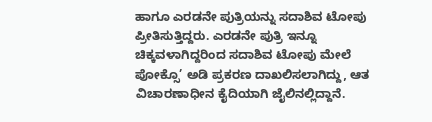ಹಾಗೂ ಎರಡನೇ ಪುತ್ರಿಯನ್ನು ಸದಾಶಿವ ಟೋಪು ಪ್ರೀತಿಸುತ್ತಿದ್ದರು. ಎರಡನೇ ಪುತ್ರಿ ಇನ್ನೂ ಚಿಕ್ಕವಳಾಗಿದ್ದರಿಂದ ಸದಾಶಿವ ಟೋಪು ಮೇಲೆ ಪೋಕ್ಸೊ’ ಅಡಿ ಪ್ರಕರಣ ದಾಖಲಿಸಲಾಗಿದ್ದು, ಆತ ವಿಚಾರಣಾಧೀನ ಕೈದಿಯಾಗಿ ಜೈಲಿನಲ್ಲಿದ್ದಾನೆ.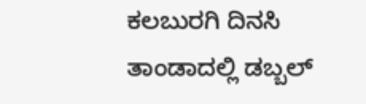ಕಲಬುರಗಿ ದಿನಸಿ ತಾಂಡಾದಲ್ಲಿ ಡಬ್ಬಲ್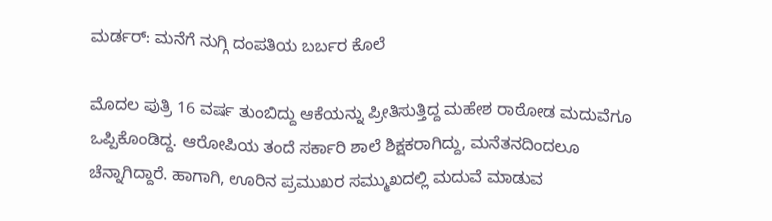ಮರ್ಡರ್: ಮನೆಗೆ ನುಗ್ಗಿ ದಂಪತಿಯ ಬರ್ಬರ ಕೊಲೆ

ಮೊದಲ ಪುತ್ರಿ 16 ವರ್ಷ ತುಂಬಿದ್ದು ಆಕೆಯನ್ನು ಪ್ರೀತಿಸುತ್ತಿದ್ದ ಮಹೇಶ ರಾಠೋಡ ಮದುವೆಗೂ ಒಪ್ಪಿಕೊಂಡಿದ್ದ. ಆರೋಪಿಯ ತಂದೆ ಸರ್ಕಾರಿ ಶಾಲೆ ಶಿಕ್ಷಕರಾಗಿದ್ದು, ಮನೆತನದಿಂದಲೂ ಚೆನ್ನಾಗಿದ್ದಾರೆ. ಹಾಗಾಗಿ, ಊರಿನ ಪ್ರಮುಖರ ಸಮ್ಮುಖದಲ್ಲಿ ಮದುವೆ ಮಾಡುವ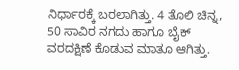ನಿರ್ಧಾರಕ್ಕೆ ಬರಲಾಗಿತ್ತು. 4 ತೊಲಿ ಚಿನ್ನ, 50 ಸಾವಿರ ನಗದು ಹಾಗೂ ಬೈಕ್‌ ವರದಕ್ಷಿಣೆ ಕೊಡುವ ಮಾತೂ ಆಗಿತ್ತು.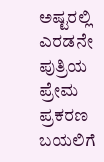ಅಷ್ಟರಲ್ಲಿ ಎರಡನೇ ಪುತ್ರಿಯ ಪ್ರೇಮ ಪ್ರಕರಣ ಬಯಲಿಗೆ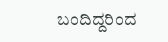ಬಂದಿದ್ದರಿಂದ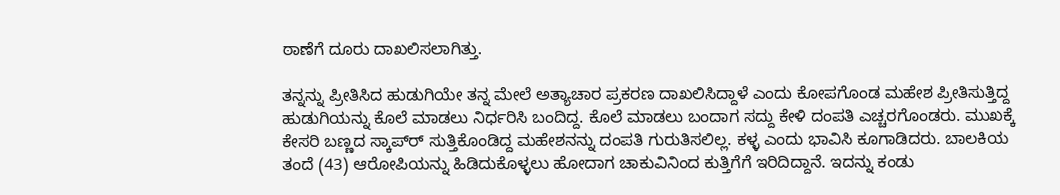ಠಾಣೆಗೆ ದೂರು ದಾಖಲಿಸಲಾಗಿತ್ತು.

ತನ್ನನ್ನು ಪ್ರೀತಿಸಿದ ಹುಡುಗಿಯೇ ತನ್ನ ಮೇಲೆ ಅತ್ಯಾಚಾರ ಪ್ರಕರಣ ದಾಖಲಿಸಿದ್ದಾಳೆ ಎಂದು ಕೋಪಗೊಂಡ ಮಹೇಶ ಪ್ರೀತಿಸುತ್ತಿದ್ದ ಹುಡುಗಿಯನ್ನು ಕೊಲೆ ಮಾಡಲು ನಿರ್ಧರಿಸಿ ಬಂದಿದ್ದ. ಕೊಲೆ ಮಾಡಲು ಬಂದಾಗ ಸದ್ದು ಕೇಳಿ ದಂಪತಿ ಎಚ್ಚರಗೊಂಡರು. ಮುಖಕ್ಕೆ ಕೇಸರಿ ಬಣ್ಣದ ಸ್ಕಾಪ್‌ರ್‍ ಸುತ್ತಿಕೊಂಡಿದ್ದ ಮಹೇಶನನ್ನು ದಂಪತಿ ಗುರುತಿಸಲಿಲ್ಲ. ಕಳ್ಳ ಎಂದು ಭಾವಿಸಿ ಕೂಗಾಡಿದರು. ಬಾಲಕಿಯ ತಂದೆ (43) ಆರೋಪಿಯನ್ನು ಹಿಡಿದುಕೊಳ್ಳಲು ಹೋದಾಗ ಚಾಕುವಿನಿಂದ ಕುತ್ತಿಗೆಗೆ ಇರಿದಿದ್ದಾನೆ. ಇದನ್ನು ಕಂಡು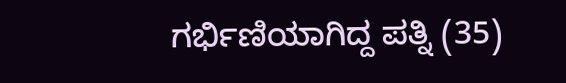ಗರ್ಭಿಣಿಯಾಗಿದ್ದ ಪತ್ನಿ (35)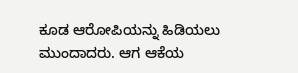ಕೂಡ ಆರೋಪಿಯನ್ನು ಹಿಡಿಯಲು ಮುಂದಾದರು. ಆಗ ಆಕೆಯ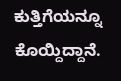ಕುತ್ತಿಗೆಯನ್ನೂ ಕೊಯ್ದಿದ್ದಾನೆ.